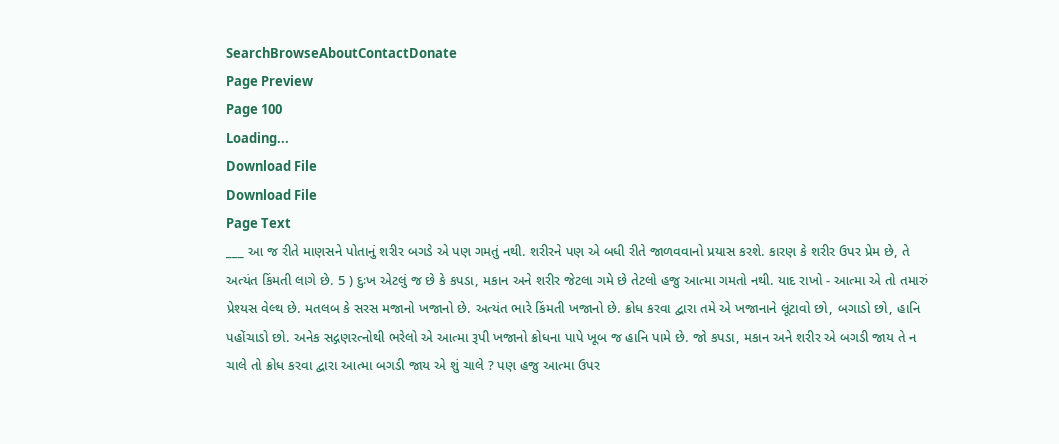SearchBrowseAboutContactDonate
Page Preview
Page 100
Loading...
Download File
Download File
Page Text
___ આ જ રીતે માણસને પોતાનું શરીર બગડે એ પણ ગમતું નથી. શરીરને પણ એ બધી રીતે જાળવવાનો પ્રયાસ કરશે. કારણ કે શરીર ઉપર પ્રેમ છે, તે અત્યંત કિંમતી લાગે છે. 5 ) દુઃખ એટલું જ છે કે કપડા, મકાન અને શરીર જેટલા ગમે છે તેટલો હજુ આત્મા ગમતો નથી. યાદ રાખો - આત્મા એ તો તમારું પ્રેશ્યસ વેલ્થ છે. મતલબ કે સરસ મજાનો ખજાનો છે. અત્યંત ભારે કિંમતી ખજાનો છે. ક્રોધ કરવા દ્વારા તમે એ ખજાનાને લૂંટાવો છો, બગાડો છો, હાનિ પહોંચાડો છો. અનેક સદ્ગણરત્નોથી ભરેલો એ આત્મા રૂપી ખજાનો ક્રોધના પાપે ખૂબ જ હાનિ પામે છે. જો કપડા, મકાન અને શરીર એ બગડી જાય તે ન ચાલે તો ક્રોધ કરવા દ્વારા આત્મા બગડી જાય એ શું ચાલે ? પણ હજુ આત્મા ઉપર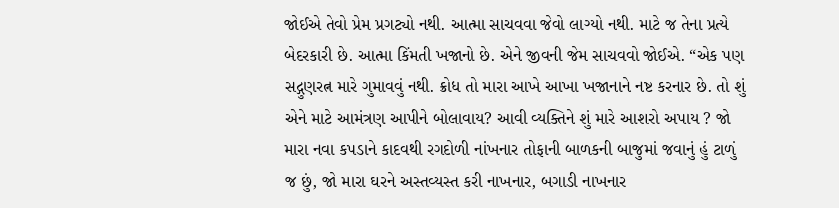જોઈએ તેવો પ્રેમ પ્રગટ્યો નથી. આત્મા સાચવવા જેવો લાગ્યો નથી. માટે જ તેના પ્રત્યે બેદરકારી છે. આત્મા કિંમતી ખજાનો છે. એને જીવની જેમ સાચવવો જોઈએ. “એક પણ સદ્ગુણરત્ન મારે ગુમાવવું નથી. ક્રોધ તો મારા આખે આખા ખજાનાને નષ્ટ કરનાર છે. તો શું એને માટે આમંત્રણ આપીને બોલાવાય? આવી વ્યક્તિને શું મારે આશરો અપાય ? જો મારા નવા કપડાને કાદવથી રગદોળી નાંખનાર તોફાની બાળકની બાજુમાં જવાનું હું ટાળું જ છું, જો મારા ઘરને અસ્તવ્યસ્ત કરી નાખનાર, બગાડી નાખનાર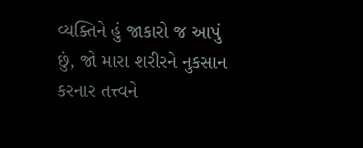વ્યક્તિને હું જાકારો જ આપું છું, જો મારા શરીરને નુકસાન કરનાર તત્ત્વને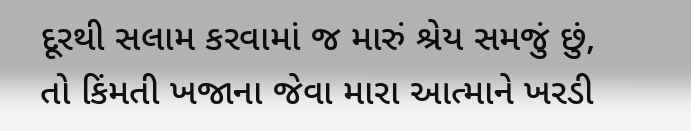દૂરથી સલામ કરવામાં જ મારું શ્રેય સમજું છું, તો કિંમતી ખજાના જેવા મારા આત્માને ખરડી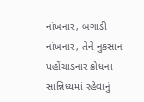નાંખનાર, બગાડી નાંખનાર, તેને નુકસાન પહોંચાડનાર ક્રોધના સાન્નિધ્યમાં રહેવાનું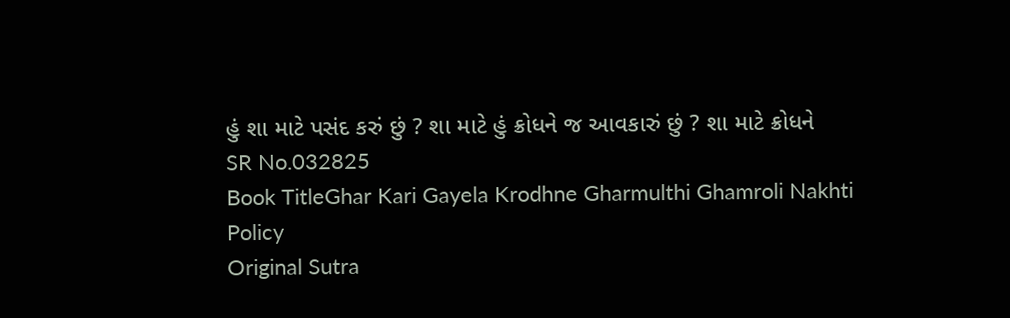હું શા માટે પસંદ કરું છું ? શા માટે હું ક્રોધને જ આવકારું છું ? શા માટે ક્રોધને
SR No.032825
Book TitleGhar Kari Gayela Krodhne Gharmulthi Ghamroli Nakhti Policy
Original Sutra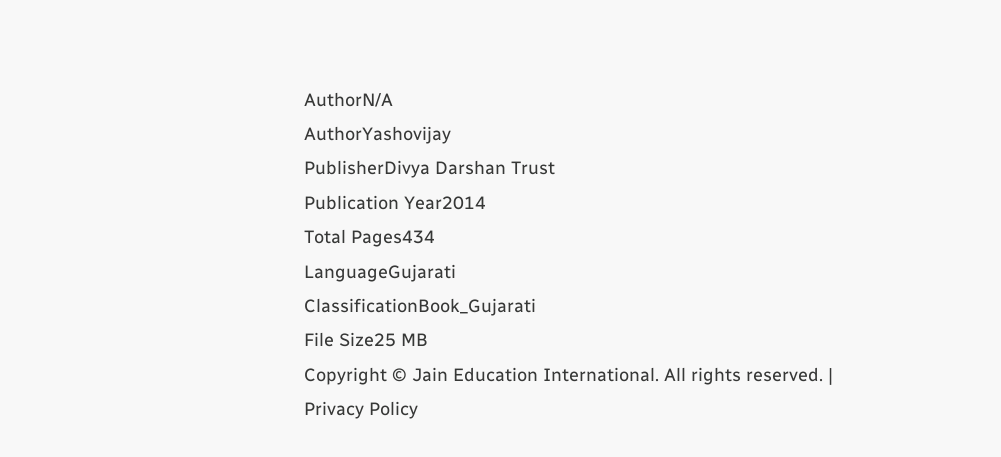AuthorN/A
AuthorYashovijay
PublisherDivya Darshan Trust
Publication Year2014
Total Pages434
LanguageGujarati
ClassificationBook_Gujarati
File Size25 MB
Copyright © Jain Education International. All rights reserved. | Privacy Policy